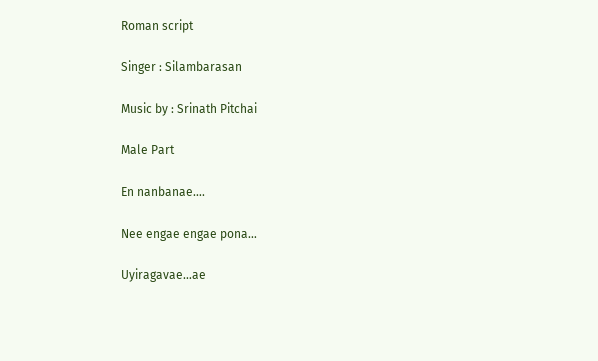Roman script

Singer : Silambarasan

Music by : Srinath Pitchai

Male Part

En nanbanae….

Nee engae engae pona…

Uyiragavae…ae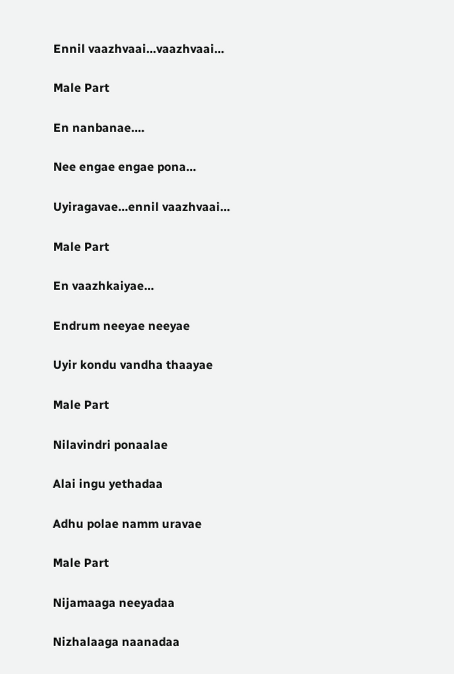Ennil vaazhvaai…vaazhvaai…

Male Part

En nanbanae….

Nee engae engae pona…

Uyiragavae…ennil vaazhvaai…

Male Part

En vaazhkaiyae…

Endrum neeyae neeyae

Uyir kondu vandha thaayae

Male Part

Nilavindri ponaalae

Alai ingu yethadaa

Adhu polae namm uravae

Male Part

Nijamaaga neeyadaa

Nizhalaaga naanadaa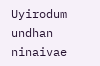Uyirodum undhan ninaivae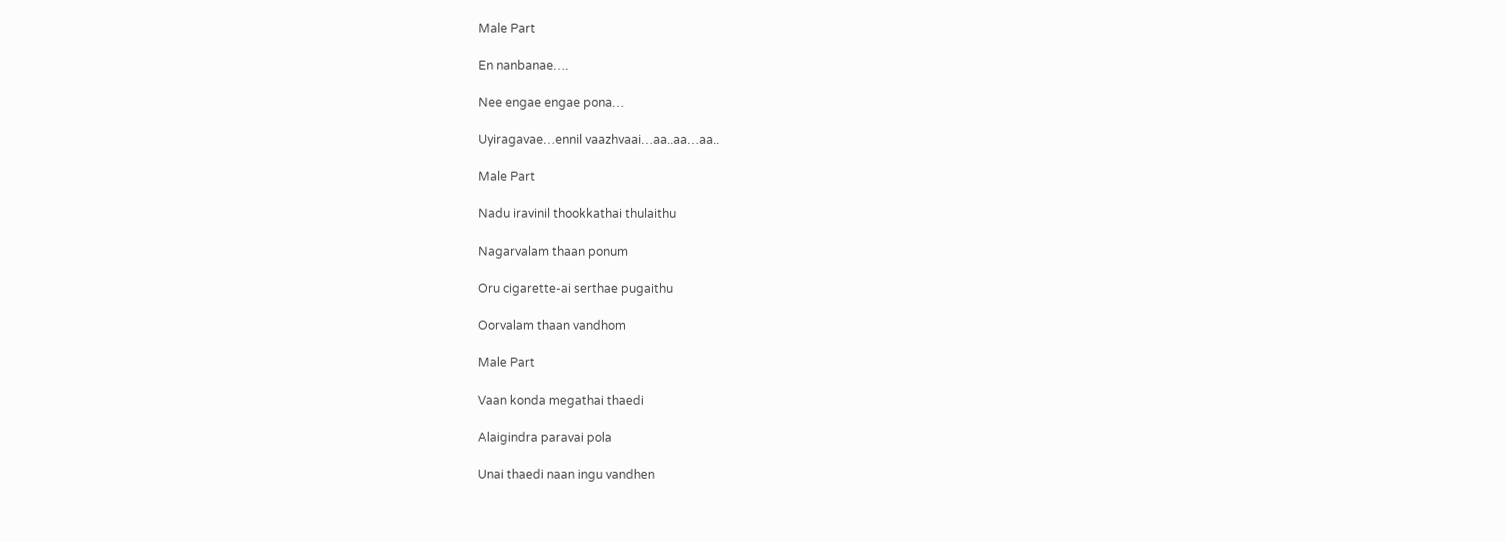Male Part

En nanbanae….

Nee engae engae pona…

Uyiragavae…ennil vaazhvaai…aa..aa…aa..

Male Part

Nadu iravinil thookkathai thulaithu

Nagarvalam thaan ponum

Oru cigarette-ai serthae pugaithu

Oorvalam thaan vandhom

Male Part

Vaan konda megathai thaedi

Alaigindra paravai pola

Unai thaedi naan ingu vandhen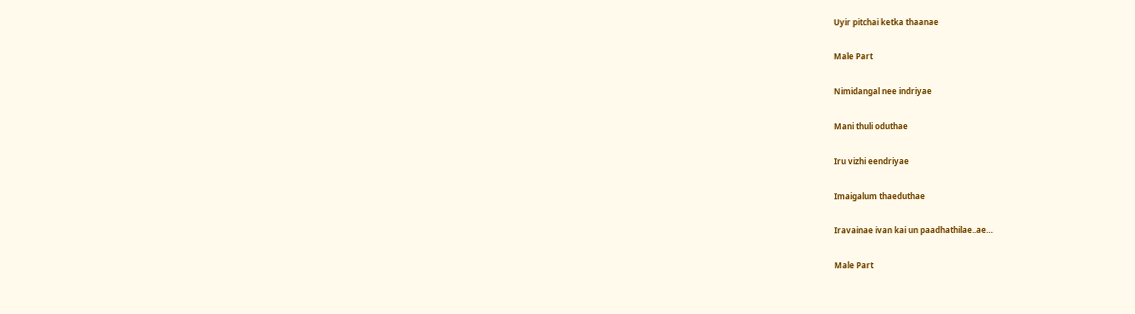Uyir pitchai ketka thaanae

Male Part

Nimidangal nee indriyae

Mani thuli oduthae

Iru vizhi eendriyae

Imaigalum thaeduthae

Iravainae ivan kai un paadhathilae..ae…

Male Part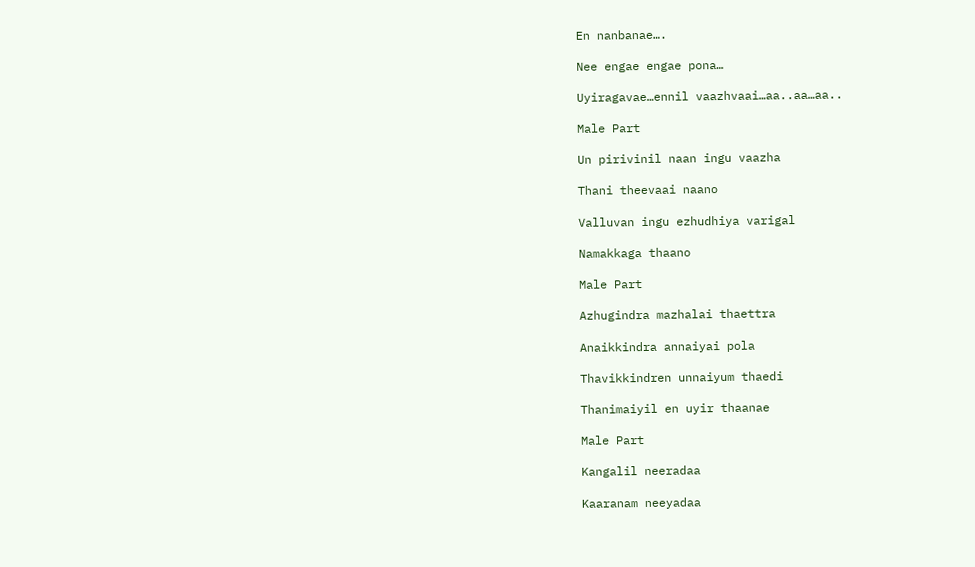En nanbanae….

Nee engae engae pona…

Uyiragavae…ennil vaazhvaai…aa..aa…aa..

Male Part

Un pirivinil naan ingu vaazha

Thani theevaai naano

Valluvan ingu ezhudhiya varigal

Namakkaga thaano

Male Part

Azhugindra mazhalai thaettra

Anaikkindra annaiyai pola

Thavikkindren unnaiyum thaedi

Thanimaiyil en uyir thaanae

Male Part

Kangalil neeradaa

Kaaranam neeyadaa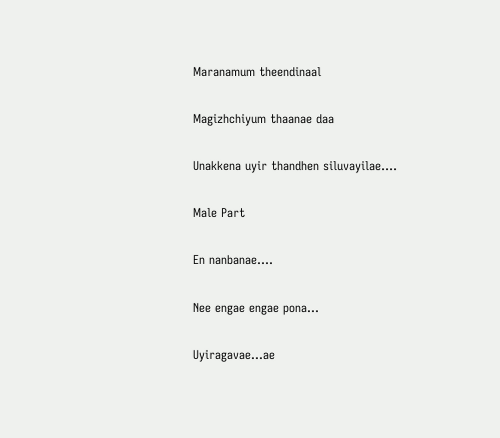Maranamum theendinaal

Magizhchiyum thaanae daa

Unakkena uyir thandhen siluvayilae….

Male Part

En nanbanae….

Nee engae engae pona…

Uyiragavae…ae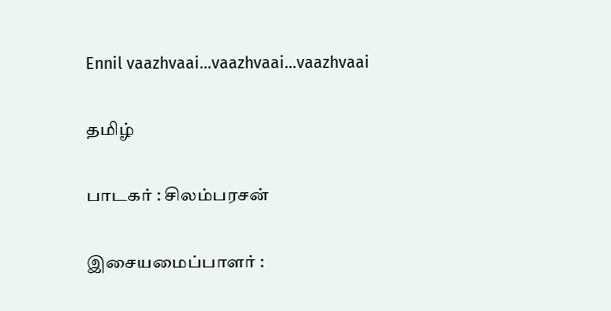Ennil vaazhvaai…vaazhvaai…vaazhvaai

தமிழ்

பாடகர் : சிலம்பரசன்

இசையமைப்பாளர் :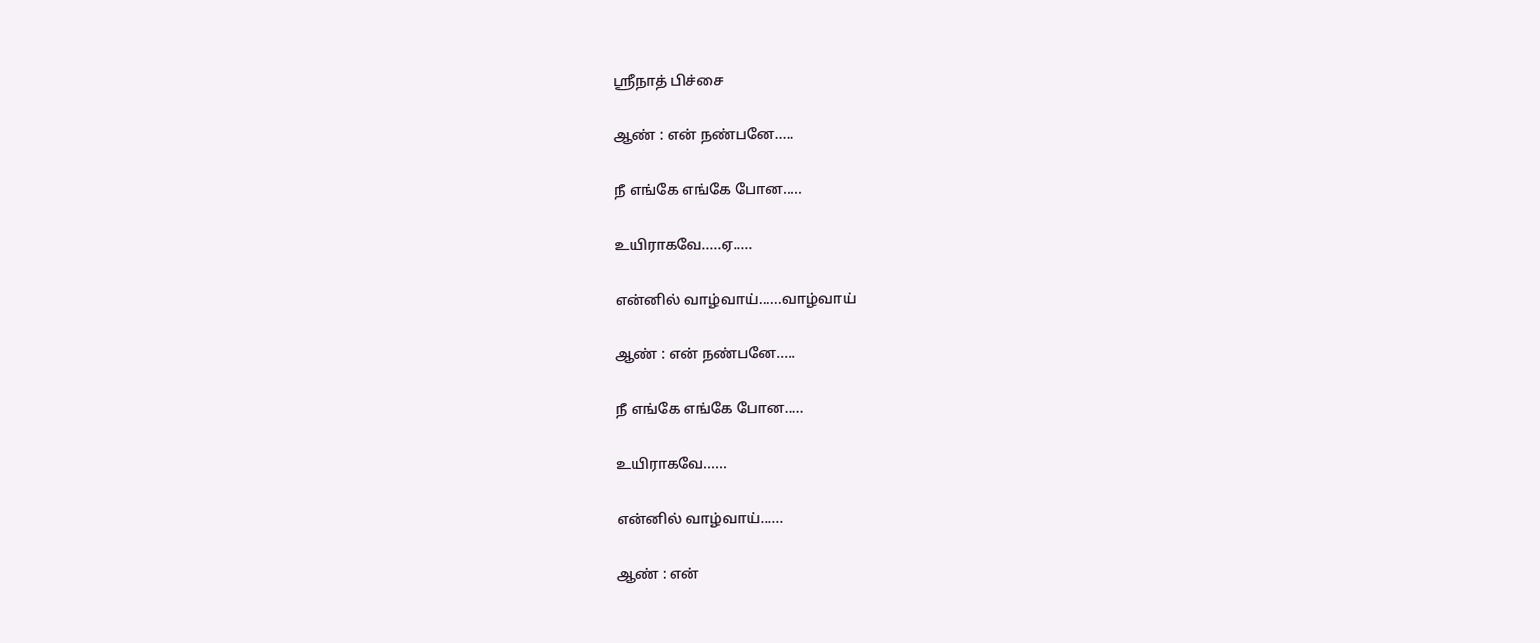ஸ்ரீநாத் பிச்சை

ஆண் : என் நண்பனே.....

நீ எங்கே எங்கே போன.....

உயிராகவே.....ஏ.....

என்னில் வாழ்வாய்......வாழ்வாய்

ஆண் : என் நண்பனே.....

நீ எங்கே எங்கே போன.....

உயிராகவே......

என்னில் வாழ்வாய்......

ஆண் : என்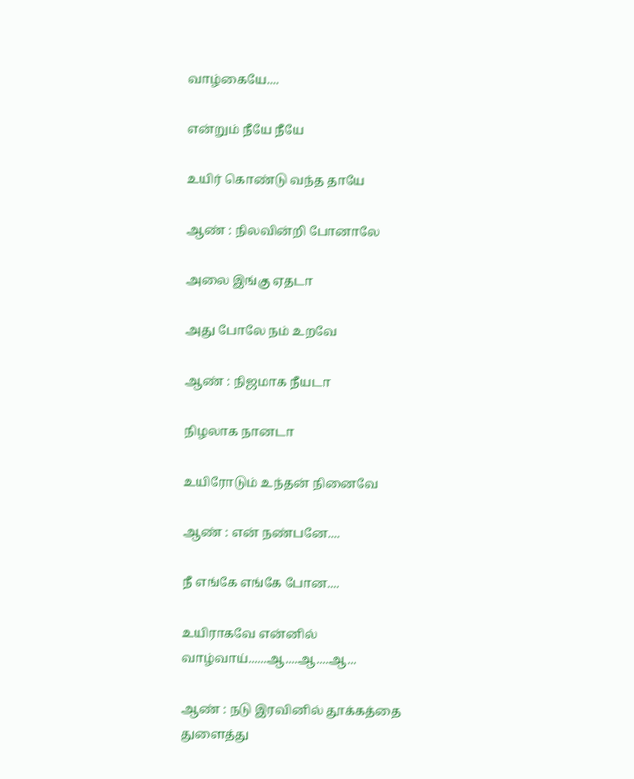வாழ்கையே....

என்றும் நீயே நீயே

உயிர் கொண்டு வந்த தாயே

ஆண் : நிலவின்றி போனாலே

அலை இங்கு ஏதடா

அது போலே நம் உறவே

ஆண் : நிஜமாக நீயடா

நிழலாக நானடா

உயிரோடும் உந்தன் நினைவே

ஆண் : என் நண்பனே....

நீ எங்கே எங்கே போன....

உயிராகவே என்னில் வாழ்வாய்......ஆ....ஆ....ஆ...

ஆண் : நடு இரவினில் தூக்கத்தை துளைத்து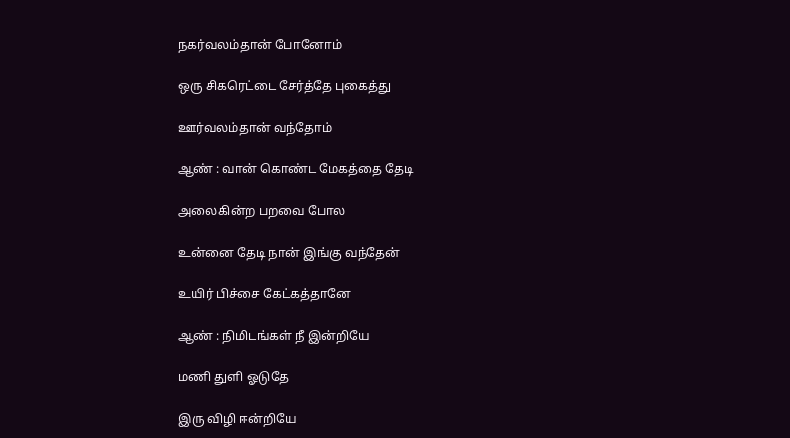நகர்வலம்தான் போனோம்

ஒரு சிகரெட்டை சேர்த்தே புகைத்து

ஊர்வலம்தான் வந்தோம்

ஆண் : வான் கொண்ட மேகத்தை தேடி

அலைகின்ற பறவை போல

உன்னை தேடி நான் இங்கு வந்தேன்

உயிர் பிச்சை கேட்கத்தானே

ஆண் : நிமிடங்கள் நீ இன்றியே

மணி துளி ஓடுதே

இரு விழி ஈன்றியே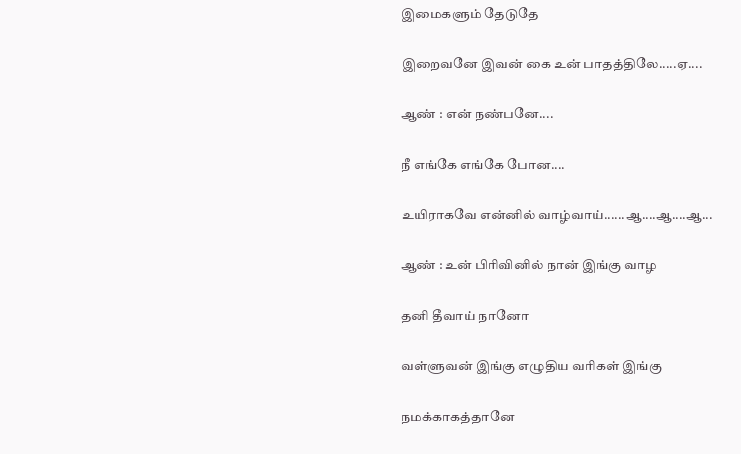இமைகளும் தேடுதே

இறைவனே இவன் கை உன் பாதத்திலே.....ஏ....

ஆண் : என் நண்பனே....

நீ எங்கே எங்கே போன....

உயிராகவே என்னில் வாழ்வாய்......ஆ....ஆ....ஆ...

ஆண் : உன் பிரிவினில் நான் இங்கு வாழ

தனி தீவாய் நானோ

வள்ளுவன் இங்கு எழுதிய வரிகள் இங்கு

நமக்காகத்தானே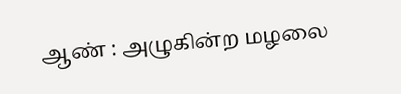ஆண் : அழுகின்ற மழலை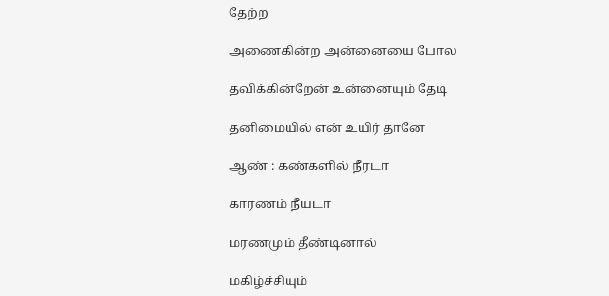தேற்ற

அணைகின்ற அன்னையை போல

தவிக்கின்றேன் உன்னையும் தேடி

தனிமையில் என் உயிர் தானே

ஆண் : கண்களில் நீரடா

காரணம் நீயடா

மரணமும் தீண்டினால்

மகிழ்ச்சியும்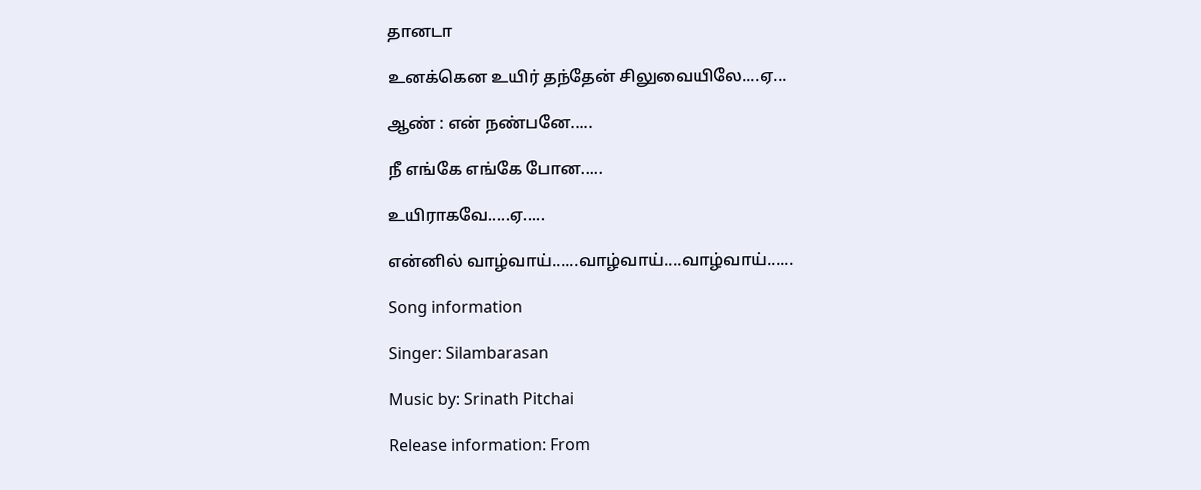தானடா

உனக்கென உயிர் தந்தேன் சிலுவையிலே....ஏ...

ஆண் : என் நண்பனே.....

நீ எங்கே எங்கே போன.....

உயிராகவே.....ஏ.....

என்னில் வாழ்வாய்......வாழ்வாய்....வாழ்வாய்......

Song information

Singer: Silambarasan

Music by: Srinath Pitchai

Release information: From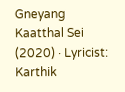Gneyang Kaatthal Sei (2020) · Lyricist: Karthik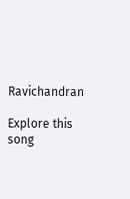Ravichandran

Explore this song